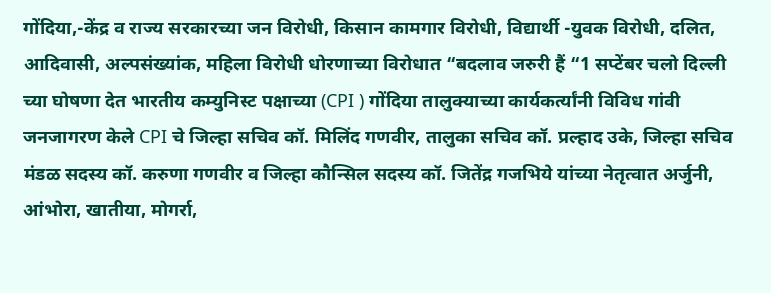गोंदिया,-केंद्र व राज्य सरकारच्या जन विरोधी, किसान कामगार विरोधी, विद्यार्थी -युवक विरोधी, दलित, आदिवासी, अल्पसंख्यांक, महिला विरोधी धोरणाच्या विरोधात “बदलाव जरुरी हैं “1 सप्टेंबर चलो दिल्ली च्या घोषणा देत भारतीय कम्युनिस्ट पक्षाच्या (CPI ) गोंदिया तालुक्याच्या कार्यकर्त्यांनी विविध गांवी जनजागरण केले CPI चे जिल्हा सचिव कॉ. मिलिंद गणवीर, तालुका सचिव कॉ. प्रल्हाद उके, जिल्हा सचिव मंडळ सदस्य कॉ. करुणा गणवीर व जिल्हा कौन्सिल सदस्य कॉ. जितेंद्र गजभिये यांच्या नेतृत्वात अर्जुनी, आंभोरा, खातीया, मोगर्रा,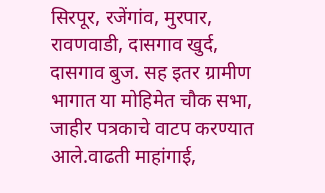सिरपूर, रजेंगांव, मुरपार, रावणवाडी, दासगाव खुर्द, दासगाव बुज. सह इतर ग्रामीण भागात या मोहिमेत चौक सभा, जाहीर पत्रकाचे वाटप करण्यात आले.वाढती माहांगाई,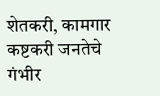शेतकरी, कामगार कष्टकरी जनतेचे गंभीर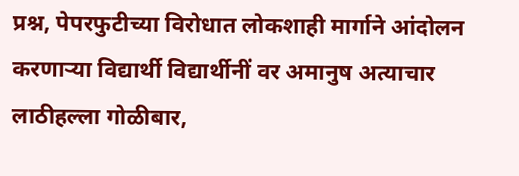प्रश्न, पेपरफुटीच्या विरोधात लोकशाही मार्गाने आंदोलन करणाऱ्या विद्यार्थी विद्यार्थीनीं वर अमानुष अत्याचार लाठीहल्ला गोळीबार,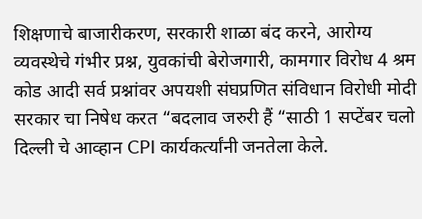शिक्षणाचे बाजारीकरण, सरकारी शाळा बंद करने, आरोग्य व्यवस्थेचे गंभीर प्रश्न, युवकांची बेरोजगारी, कामगार विरोध 4 श्रम कोड आदी सर्व प्रश्नांवर अपयशी संघप्रणित संविधान विरोधी मोदी सरकार चा निषेध करत “बदलाव जरुरी हैं “साठी 1 सप्टेंबर चलो दिल्ली चे आव्हान CPI कार्यकर्त्यांनी जनतेला केले.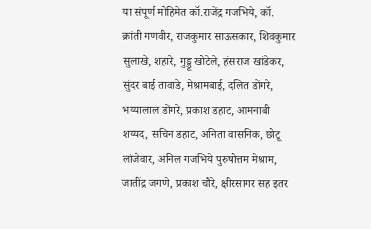या संपूर्ण मोहिमेत कॉ.राजेंद्र गजभिये, कॉ. क्रांती गणवीर, राजकुमार साऊसकार, शिवकुमार सुलाखे, शहारे, गुड्डू खोटेले, हंसराज खांडेकर, सुंदर बाई तावाडे, मेश्रामबाई, दलित डोंगरे, भय्यालाल डोंगरे, प्रकाश डहाट, आमनाबी शय्यद, सचिन डहाट, अनिता वासनिक, छोटू लांजेवार, अनिल गजभिये पुरुषोत्तम मेश्राम, जातींद्र जगणे, प्रकाश चौरे, क्षीरसागर सह इतर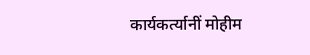कार्यकर्त्यानीं मोहीम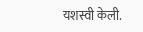यशस्वी केली.